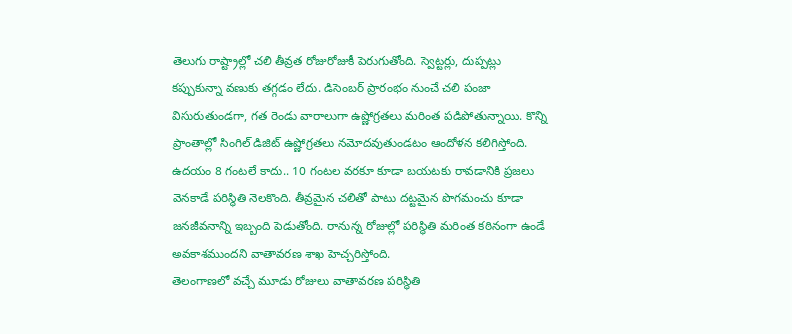తెలుగు రాష్ట్రాల్లో చలి తీవ్రత రోజురోజుకీ పెరుగుతోంది. స్వెట్టర్లు, దుప్పట్లు కప్పుకున్నా వణుకు తగ్గడం లేదు. డిసెంబర్ ప్రారంభం నుంచే చలి పంజా విసురుతుండగా, గత రెండు వారాలుగా ఉష్ణోగ్రతలు మరింత పడిపోతున్నాయి. కొన్ని ప్రాంతాల్లో సింగిల్ డిజిట్ ఉష్ణోగ్రతలు నమోదవుతుండటం ఆందోళన కలిగిస్తోంది. ఉదయం 8 గంటలే కాదు.. 10 గంటల వరకూ కూడా బయటకు రావడానికి ప్రజలు వెనకాడే పరిస్థితి నెలకొంది. తీవ్రమైన చలితో పాటు దట్టమైన పొగమంచు కూడా జనజీవనాన్ని ఇబ్బంది పెడుతోంది. రానున్న రోజుల్లో పరిస్థితి మరింత కఠినంగా ఉండే అవకాశముందని వాతావరణ శాఖ హెచ్చరిస్తోంది.
తెలంగాణలో వచ్చే మూడు రోజులు వాతావరణ పరిస్థితి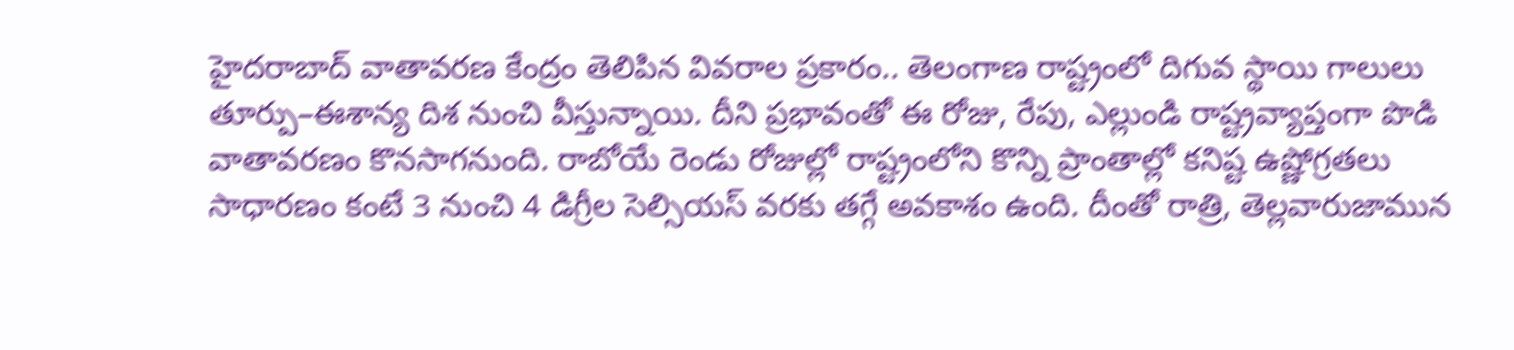హైదరాబాద్ వాతావరణ కేంద్రం తెలిపిన వివరాల ప్రకారం.. తెలంగాణ రాష్ట్రంలో దిగువ స్థాయి గాలులు తూర్పు–ఈశాన్య దిశ నుంచి వీస్తున్నాయి. దీని ప్రభావంతో ఈ రోజు, రేపు, ఎల్లుండి రాష్ట్రవ్యాప్తంగా పొడి వాతావరణం కొనసాగనుంది. రాబోయే రెండు రోజుల్లో రాష్ట్రంలోని కొన్ని ప్రాంతాల్లో కనిష్ట ఉష్ణోగ్రతలు సాధారణం కంటే 3 నుంచి 4 డిగ్రీల సెల్సియస్ వరకు తగ్గే అవకాశం ఉంది. దీంతో రాత్రి, తెల్లవారుజామున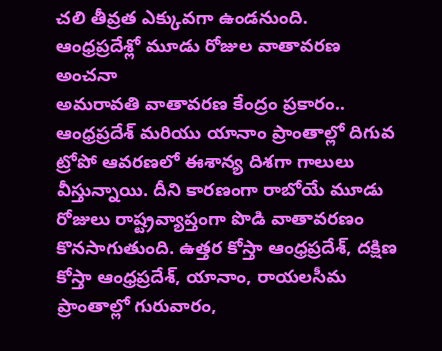చలి తీవ్రత ఎక్కువగా ఉండనుంది.
ఆంధ్రప్రదేశ్లో మూడు రోజుల వాతావరణ అంచనా
అమరావతి వాతావరణ కేంద్రం ప్రకారం.. ఆంధ్రప్రదేశ్ మరియు యానాం ప్రాంతాల్లో దిగువ ట్రోపో ఆవరణలో ఈశాన్య దిశగా గాలులు వీస్తున్నాయి. దీని కారణంగా రాబోయే మూడు రోజులు రాష్ట్రవ్యాప్తంగా పొడి వాతావరణం కొనసాగుతుంది. ఉత్తర కోస్తా ఆంధ్రప్రదేశ్, దక్షిణ కోస్తా ఆంధ్రప్రదేశ్, యానాం, రాయలసీమ ప్రాంతాల్లో గురువారం,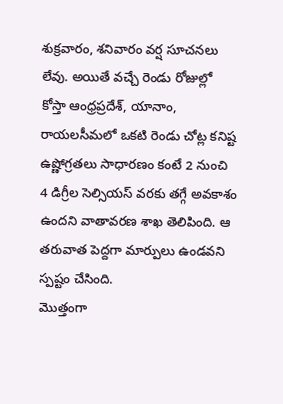శుక్రవారం, శనివారం వర్ష సూచనలు లేవు. అయితే వచ్చే రెండు రోజుల్లో కోస్తా ఆంధ్రప్రదేశ్, యానాం, రాయలసీమలో ఒకటి రెండు చోట్ల కనిష్ట ఉష్ణోగ్రతలు సాధారణం కంటే 2 నుంచి 4 డిగ్రీల సెల్సియస్ వరకు తగ్గే అవకాశం ఉందని వాతావరణ శాఖ తెలిపింది. ఆ తరువాత పెద్దగా మార్పులు ఉండవని స్పష్టం చేసింది.
మొత్తంగా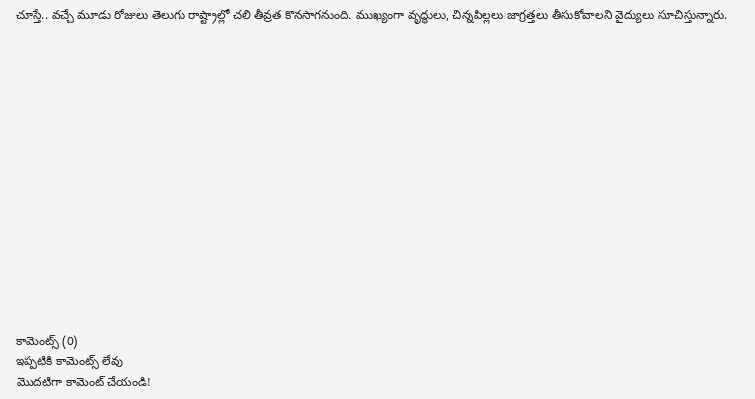చూస్తే.. వచ్చే మూడు రోజులు తెలుగు రాష్ట్రాల్లో చలి తీవ్రత కొనసాగనుంది. ముఖ్యంగా వృద్ధులు, చిన్నపిల్లలు జాగ్రత్తలు తీసుకోవాలని వైద్యులు సూచిస్తున్నారు.















కామెంట్స్ (0)
ఇప్పటికి కామెంట్స్ లేవు
మొదటిగా కామెంట్ చేయండి!